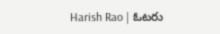Harish Rao | ఓటరు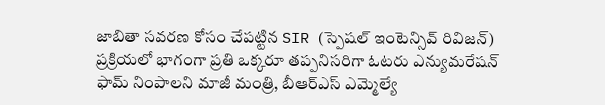జాబితా సవరణ కోసం చేపట్టిన SIR (స్పెషల్ ఇంటెన్సివ్ రివిజన్) ప్రక్రియలో భాగంగా ప్రతి ఒక్కరూ తప్పనిసరిగా ఓటరు ఎన్యుమరేషన్ ఫామ్ నింపాలని మాజీ మంత్రి, బీఆర్ఎస్ ఎమ్మెల్యే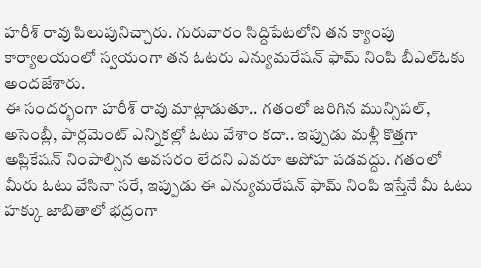హరీశ్ రావు పిలుపునిచ్చారు. గురువారం సిద్దిపేటలోని తన క్యాంపు కార్యాలయంలో స్వయంగా తన ఓటరు ఎన్యుమరేషన్ ఫామ్ నింపి బీఎల్ఓకు అందజేశారు.
ఈ సందర్భంగా హరీశ్ రావు మాట్లాడుతూ.. గతంలో జరిగిన మున్సిపల్, అసెంబ్లీ, పార్లమెంట్ ఎన్నికల్లో ఓటు వేశాం కదా.. ఇప్పుడు మళ్లీ కొత్తగా అప్లికేషన్ నింపాల్సిన అవసరం లేదని ఎవరూ అపోహ పడవద్దు. గతంలో మీరు ఓటు వేసినా సరే, ఇప్పుడు ఈ ఎన్యుమరేషన్ ఫామ్ నింపి ఇస్తేనే మీ ఓటు హక్కు జాబితాలో భద్రంగా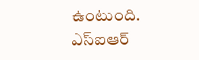ఉంటుంది.
ఎస్ఐఆర్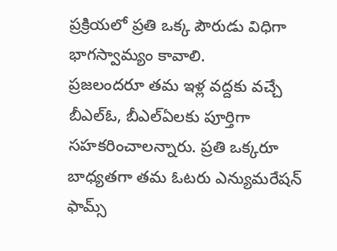ప్రక్రియలో ప్రతి ఒక్క పౌరుడు విధిగా భాగస్వామ్యం కావాలి.
ప్రజలందరూ తమ ఇళ్ల వద్దకు వచ్చే బీఎల్ఓ, బీఎల్ఏలకు పూర్తిగా సహకరించాలన్నారు. ప్రతి ఒక్కరూ బాధ్యతగా తమ ఓటరు ఎన్యుమరేషన్ ఫామ్స్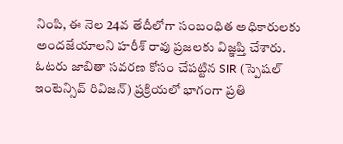నింపి, ఈ నెల 24వ తేదీలోగా సంబంధిత అధికారులకు అందజేయాలని హరీశ్ రావు ప్రజలకు విజ్ఞప్తి చేశారు.
ఓటరు జాబితా సవరణ కోసం చేపట్టిన SIR (స్పెషల్ ఇంటెన్సివ్ రివిజన్) ప్రక్రియలో భాగంగా ప్రతి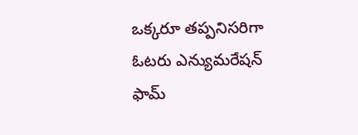ఒక్కరూ తప్పనిసరిగా ఓటరు ఎన్యుమరేషన్ ఫామ్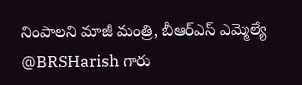నింపాలని మాజీ మంత్రి, బీఆర్ఎస్ ఎమ్మెల్యే @BRSHarish గారు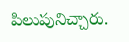పిలుపునిచ్చారు.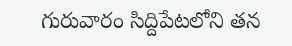గురువారం సిద్దిపేటలోని తన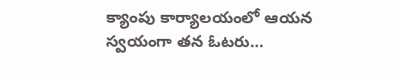క్యాంపు కార్యాలయంలో ఆయన స్వయంగా తన ఓటరు…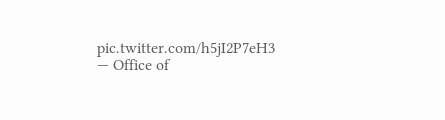pic.twitter.com/h5jI2P7eH3
— Office of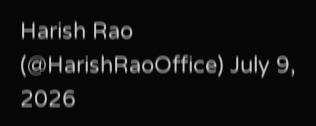Harish Rao (@HarishRaoOffice) July 9, 2026